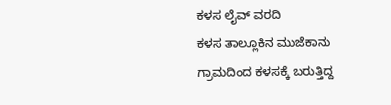ಕಳಸ ಲೈವ್ ವರದಿ
ಕಳಸ ತಾಲ್ಲೂಕಿನ ಮುಜೆಕಾನು ಗ್ರಾಮದಿಂದ ಕಳಸಕ್ಕೆ ಬರುತ್ತಿದ್ದ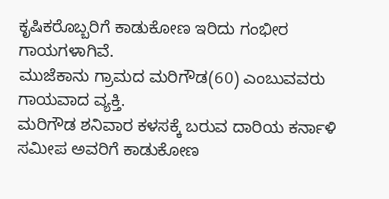ಕೃಷಿಕರೊಬ್ಬರಿಗೆ ಕಾಡುಕೋಣ ಇರಿದು ಗಂಭೀರ ಗಾಯಗಳಾಗಿವೆ.
ಮುಜೆಕಾನು ಗ್ರಾಮದ ಮರಿಗೌಡ(60) ಎಂಬುವವರು ಗಾಯವಾದ ವ್ಯಕ್ತಿ.
ಮರಿಗೌಡ ಶನಿವಾರ ಕಳಸಕ್ಕೆ ಬರುವ ದಾರಿಯ ಕರ್ನಾಳಿ ಸಮೀಪ ಅವರಿಗೆ ಕಾಡುಕೋಣ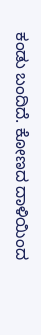ಕಂಡು ಬಂದಿದೆ. ಕೋಣದ ದಾಳಿಯಿಂದ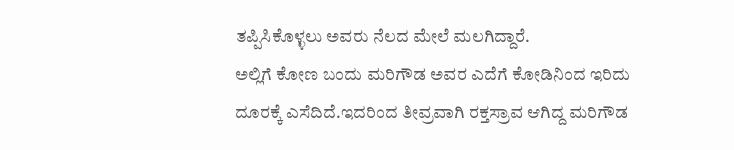ತಪ್ಪಿಸಿಕೊಳ್ಳಲು ಅವರು ನೆಲದ ಮೇಲೆ ಮಲಗಿದ್ದಾರೆ.
ಅಲ್ಲಿಗೆ ಕೋಣ ಬಂದು ಮರಿಗೌಡ ಅವರ ಎದೆಗೆ ಕೋಡಿನಿಂದ ಇರಿದು ದೂರಕ್ಕೆ ಎಸೆದಿದೆ.ಇದರಿಂದ ತೀವ್ರವಾಗಿ ರಕ್ತಸ್ರಾವ ಆಗಿದ್ದ ಮರಿಗೌಡ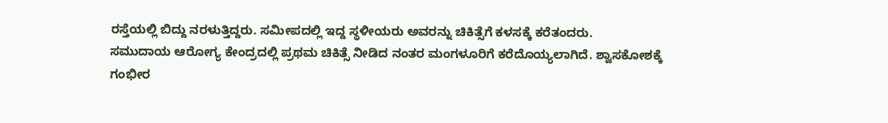ರಸ್ತೆಯಲ್ಲಿ ಬಿದ್ದು ನರಳುತ್ತಿದ್ದರು. ಸಮೀಪದಲ್ಲಿ ಇದ್ದ ಸ್ಥಳೀಯರು ಅವರನ್ನು ಚಿಕಿತ್ಸೆಗೆ ಕಳಸಕ್ಕೆ ಕರೆತಂದರು.
ಸಮುದಾಯ ಆರೋಗ್ಯ ಕೇಂದ್ರದಲ್ಲಿ ಪ್ರಥಮ ಚಿಕಿತ್ಸೆ ನೀಡಿದ ನಂತರ ಮಂಗಳೂರಿಗೆ ಕರೆದೊಯ್ಯಲಾಗಿದೆ. ಶ್ವಾಸಕೋಶಕ್ಕೆ ಗಂಭೀರ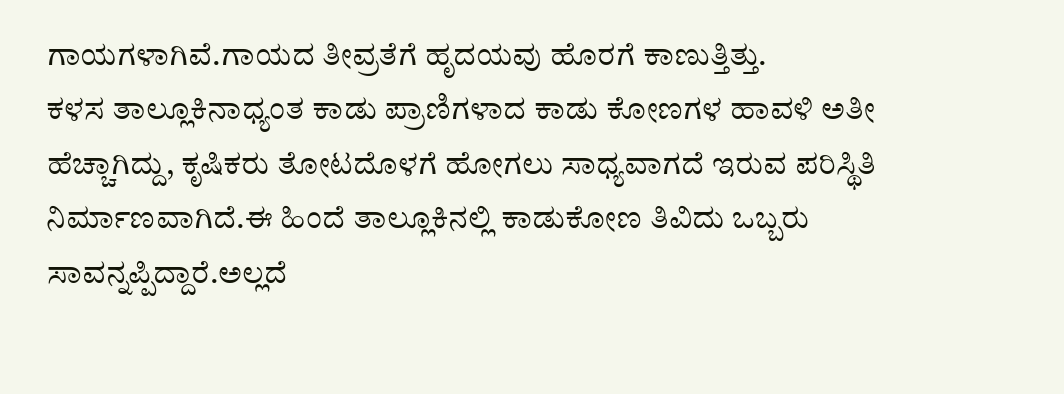ಗಾಯಗಳಾಗಿವೆ.ಗಾಯದ ತೀವ್ರತೆಗೆ ಹೃದಯವು ಹೊರಗೆ ಕಾಣುತ್ತಿತ್ತು.
ಕಳಸ ತಾಲ್ಲೂಕಿನಾಧ್ಯಂತ ಕಾಡು ಪ್ರಾಣಿಗಳಾದ ಕಾಡು ಕೋಣಗಳ ಹಾವಳಿ ಅತೀ ಹೆಚ್ಚಾಗಿದ್ದು, ಕೃಷಿಕರು ತೋಟದೊಳಗೆ ಹೋಗಲು ಸಾಧ್ಯವಾಗದೆ ಇರುವ ಪರಿಸ್ಥಿತಿ ನಿರ್ಮಾಣವಾಗಿದೆ.ಈ ಹಿಂದೆ ತಾಲ್ಲೂಕಿನಲ್ಲಿ ಕಾಡುಕೋಣ ತಿವಿದು ಒಬ್ಬರು ಸಾವನ್ನಪ್ಪಿದ್ದಾರೆ.ಅಲ್ಲದೆ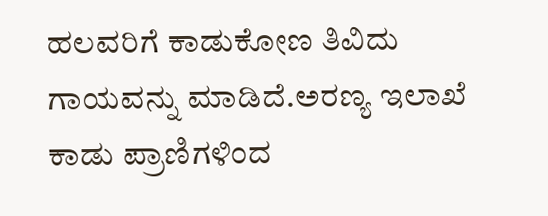ಹಲವರಿಗೆ ಕಾಡುಕೋಣ ತಿವಿದು ಗಾಯವನ್ನು ಮಾಡಿದೆ.ಅರಣ್ಯ ಇಲಾಖೆ ಕಾಡು ಪ್ರಾಣಿಗಳಿಂದ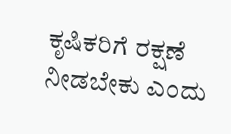ಕೃಷಿಕರಿಗೆ ರಕ್ಷಣೆ ನೀಡಬೇಕು ಎಂದು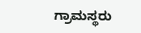ಗ್ರಾಮಸ್ಥರು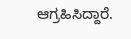ಆಗ್ರಹಿಸಿದ್ದಾರೆ.